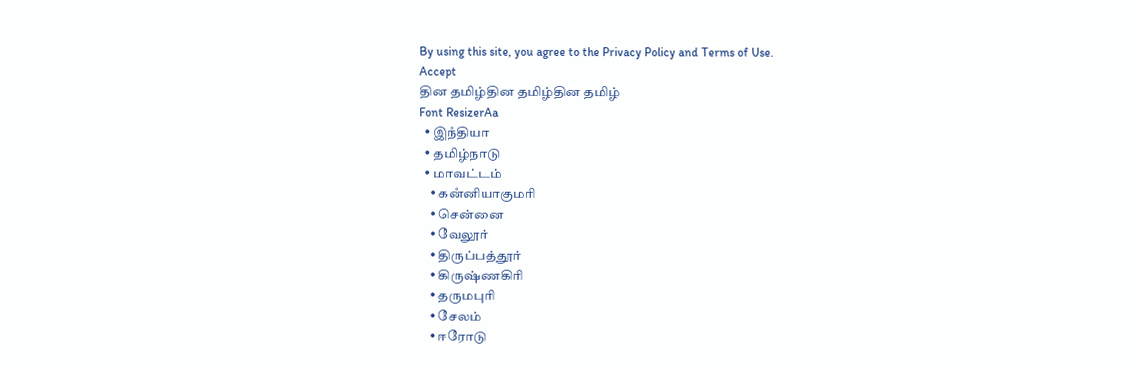By using this site, you agree to the Privacy Policy and Terms of Use.
Accept
தின தமிழ்தின தமிழ்தின தமிழ்
Font ResizerAa
  • இநஂதியா
  • தமிழ்நாடு
  • மாவட்டம்
    • கனஂனியாகுமரி
    • சென்னை
    • வேலூர்
    • திருப்பத்தூர்
    • கிருஷ்ணகிரி
    • தருமபுரி
    • சேலம்
    • ஈரோடு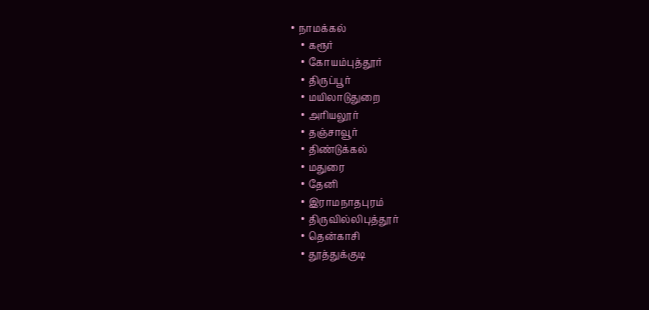• நாமக்கல்
    • கரூர்
    • கோயம்புத்தூர்
    • திருப்பூர்
    • மயிலாடுதுறை
    • அரியலூர்
    • தஞ்சாவூர்
    • திண்டுக்கல்
    • மதுரை
    • தேனி
    • இராமநாதபுரம்
    • திருவில்லிபுத்தூர்
    • தென்காசி
    • தூத்துக்குடி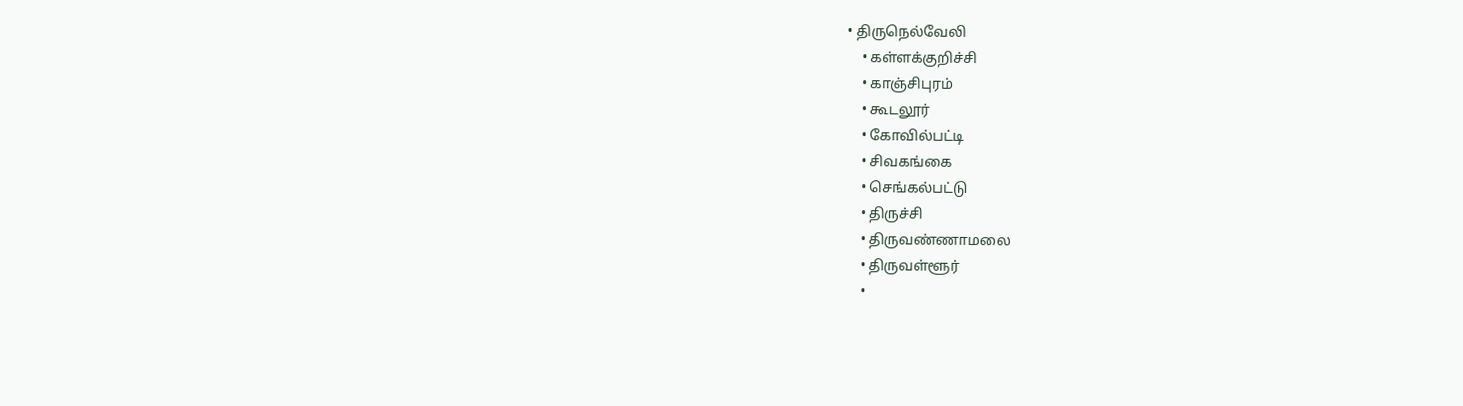• திருநெல்வேலி
    • கள்ளக்குறிச்சி
    • காஞ்சிபுரம்
    • கூடலூர்
    • கோவில்பட்டி
    • சிவகங்கை
    • செங்கல்பட்டு
    • திருச்சி
    • திருவண்ணாமலை
    • திருவள்ளூர்
    •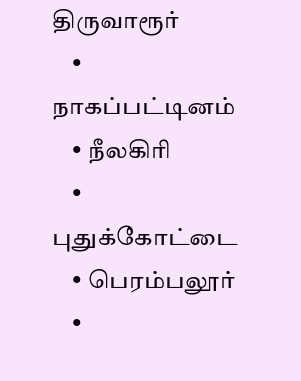திருவாரூர்
    • நாகப்பட்டினம்
    • நீலகிரி
    • புதுக்கோட்டை
    • பெரம்பலூர்
    •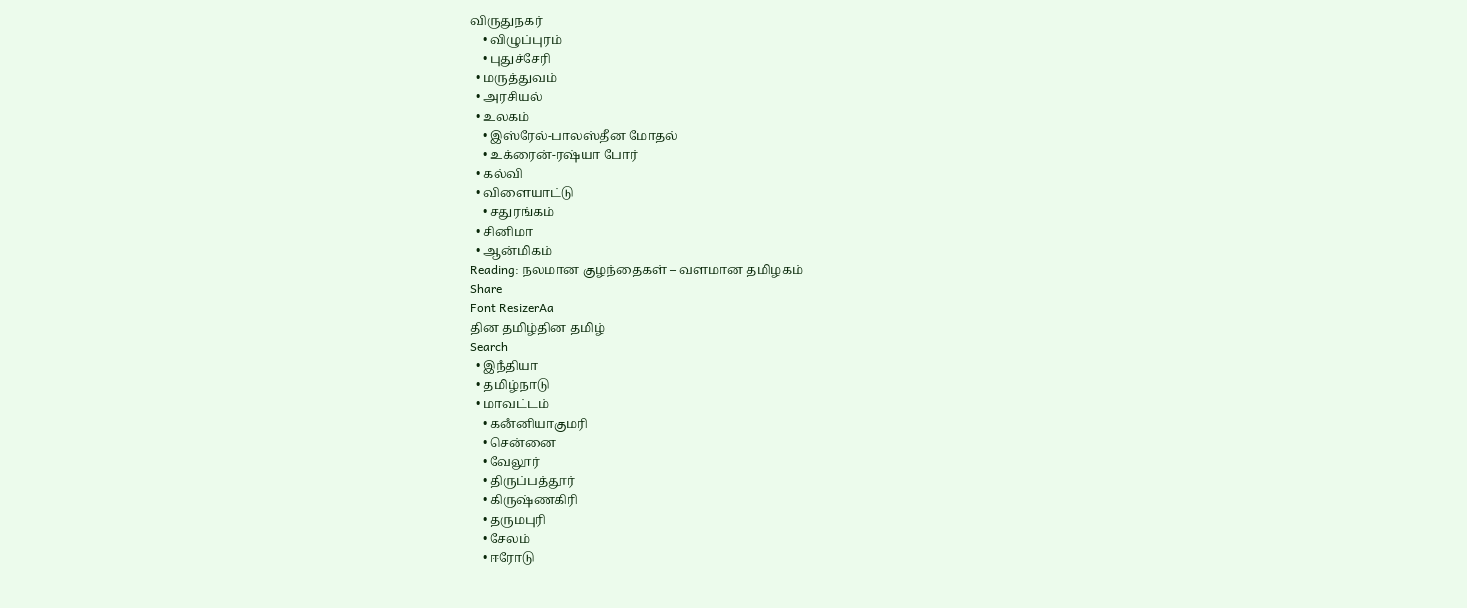விருதுநகர்
    • விழுப்புரம்
    • புதுச்சேரி
  • மருத்துவம்
  • அரசியல்
  • உலகம்
    • இஸ்ரேல்-பாலஸ்தீன மோதல்
    • உக்ரைன்-ரஷ்யா போர்
  • கல்வி
  • விளையாட்டு
    • சதுரங்கம்
  • சினிமா
  • ஆன்மிகம்
Reading: நலமான குழந்தைகள் – வளமான தமிழகம்
Share
Font ResizerAa
தின தமிழ்தின தமிழ்
Search
  • இநஂதியா
  • தமிழ்நாடு
  • மாவட்டம்
    • கனஂனியாகுமரி
    • சென்னை
    • வேலூர்
    • திருப்பத்தூர்
    • கிருஷ்ணகிரி
    • தருமபுரி
    • சேலம்
    • ஈரோடு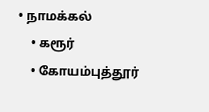• நாமக்கல்
    • கரூர்
    • கோயம்புத்தூர்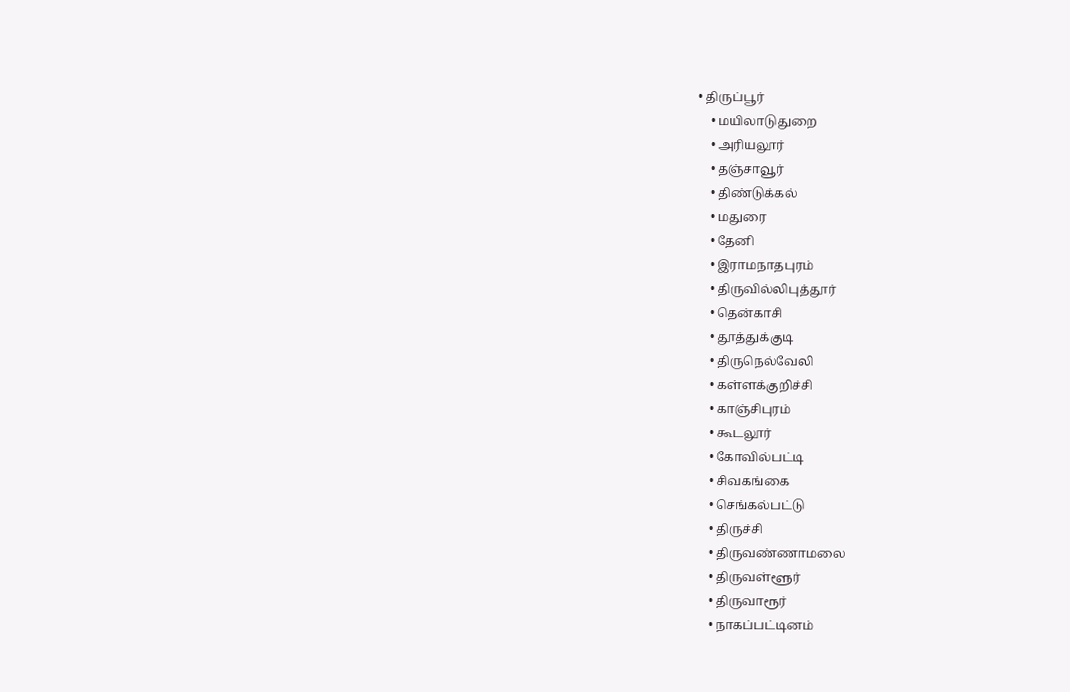• திருப்பூர்
    • மயிலாடுதுறை
    • அரியலூர்
    • தஞ்சாவூர்
    • திண்டுக்கல்
    • மதுரை
    • தேனி
    • இராமநாதபுரம்
    • திருவில்லிபுத்தூர்
    • தென்காசி
    • தூத்துக்குடி
    • திருநெல்வேலி
    • கள்ளக்குறிச்சி
    • காஞ்சிபுரம்
    • கூடலூர்
    • கோவில்பட்டி
    • சிவகங்கை
    • செங்கல்பட்டு
    • திருச்சி
    • திருவண்ணாமலை
    • திருவள்ளூர்
    • திருவாரூர்
    • நாகப்பட்டினம்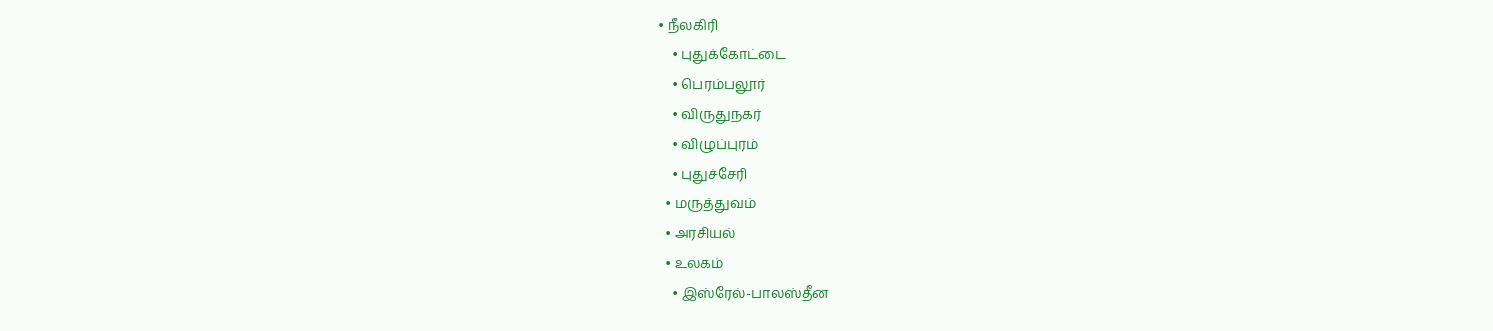• நீலகிரி
    • புதுக்கோட்டை
    • பெரம்பலூர்
    • விருதுநகர்
    • விழுப்புரம்
    • புதுச்சேரி
  • மருத்துவம்
  • அரசியல்
  • உலகம்
    • இஸ்ரேல்-பாலஸ்தீன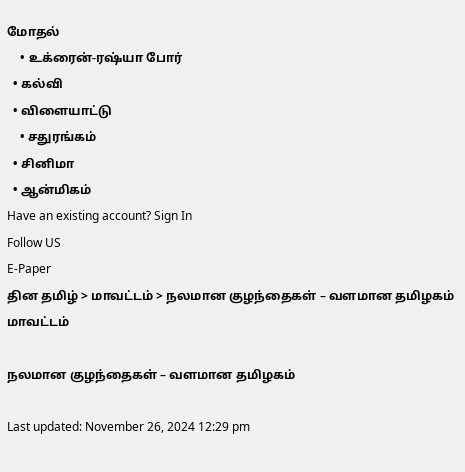மோதல்
    • உக்ரைன்-ரஷ்யா போர்
  • கல்வி
  • விளையாட்டு
    • சதுரங்கம்
  • சினிமா
  • ஆன்மிகம்
Have an existing account? Sign In
Follow US
E-Paper
தின தமிழ் > மாவட்டம் > நலமான குழந்தைகள் – வளமான தமிழகம்
மாவட்டம்

நலமான குழந்தைகள் – வளமான தமிழகம்

Last updated: November 26, 2024 12:29 pm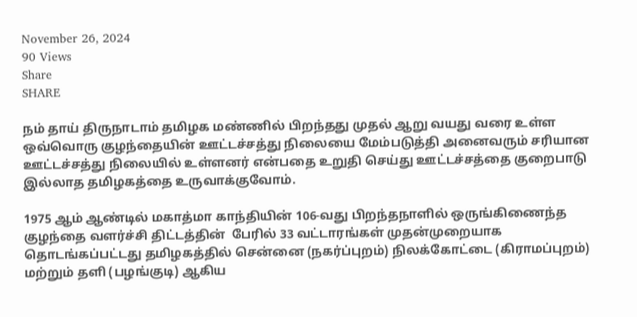November 26, 2024
90 Views
Share
SHARE

நம் தாய் திருநாடாம் தமிழக மண்ணில் பிறந்தது முதல் ஆறு வயது வரை உள்ள ஒவ்வொரு குழந்தையின் ஊட்டச்சத்து நிலையை மேம்படுத்தி அனைவரும் சரியான ஊட்டச்சத்து நிலையில் உள்ளனர் என்பதை உறுதி செய்து ஊட்டச்சத்தை குறைபாடு இல்லாத தமிழகத்தை உருவாக்குவோம்.

1975 ஆம் ஆண்டில் மகாத்மா காந்தியின் 106-வது பிறந்தநாளில் ஒருங்கிணைந்த குழந்தை வளர்ச்சி திட்டத்தின்  பேரில் 33 வட்டாரங்கள் முதன்முறையாக தொடங்கப்பட்டது தமிழகத்தில் சென்னை (நகர்ப்புறம்) நிலக்கோட்டை (கிராமப்புறம்) மற்றும் தளி (பழங்குடி) ஆகிய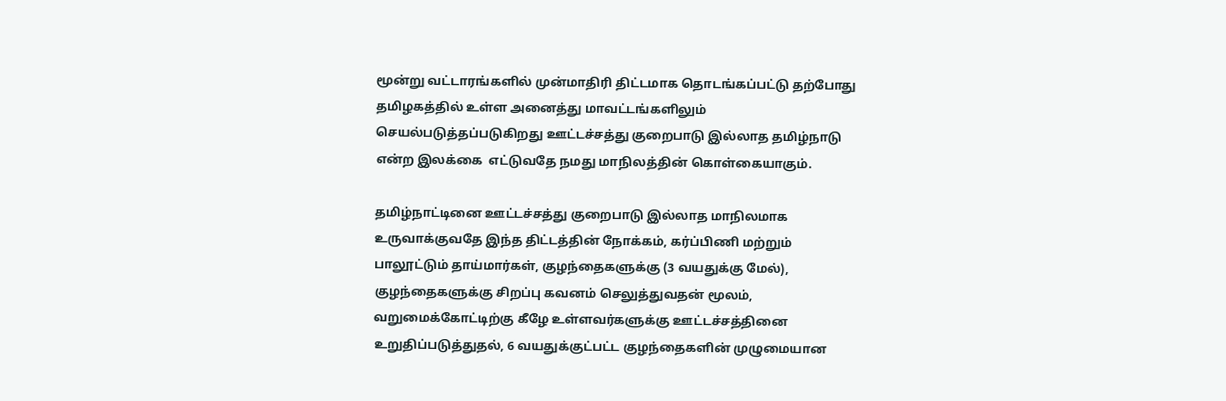மூன்று வட்டாரங்களில் முன்மாதிரி திட்டமாக தொடங்கப்பட்டு தற்போது தமிழகத்தில் உள்ள அனைத்து மாவட்டங்களிலும் செயல்படுத்தப்படுகிறது ஊட்டச்சத்து குறைபாடு இல்லாத தமிழ்நாடு என்ற இலக்கை  எட்டுவதே நமது மாநிலத்தின் கொள்கையாகும்.

தமிழ்நாட்டினை ஊட்டச்சத்து குறைபாடு இல்லாத மாநிலமாக உருவாக்குவதே இந்த திட்டத்தின் நோக்கம், கர்ப்பிணி மற்றும் பாலூட்டும் தாய்மார்கள், குழந்தைகளுக்கு (3 வயதுக்கு மேல்), குழந்தைகளுக்கு சிறப்பு கவனம் செலுத்துவதன் மூலம், வறுமைக்கோட்டிற்கு கீழே உள்ளவர்களுக்கு ஊட்டச்சத்தினை உறுதிப்படுத்துதல், 6 வயதுக்குட்பட்ட குழந்தைகளின் முழுமையான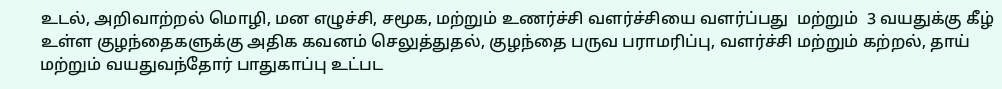உடல், அறிவாற்றல் மொழி, மன எழுச்சி, சமூக, மற்றும் உணர்ச்சி வளர்ச்சியை வளர்ப்பது  மற்றும்  3 வயதுக்கு கீழ் உள்ள குழந்தைகளுக்கு அதிக கவனம் செலுத்துதல், குழந்தை பருவ பராமரிப்பு, வளர்ச்சி மற்றும் கற்றல், தாய் மற்றும் வயதுவந்தோர் பாதுகாப்பு உட்பட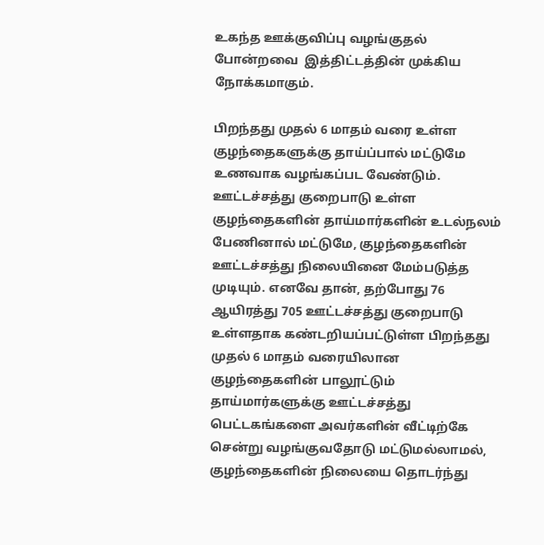உகந்த ஊக்குவிப்பு வழங்குதல் போன்றவை  இத்திட்டத்தின் முக்கிய நோக்கமாகும்.

பிறந்தது முதல் 6 மாதம் வரை உள்ள குழந்தைகளுக்கு தாய்ப்பால் மட்டுமே உணவாக வழங்கப்பட வேண்டும். ஊட்டச்சத்து குறைபாடு உள்ள குழந்தைகளின் தாய்மார்களின் உடல்நலம் பேணினால் மட்டுமே, குழந்தைகளின் ஊட்டச்சத்து நிலையினை மேம்படுத்த முடியும். எனவே தான், தற்போது 76 ஆயிரத்து 705 ஊட்டச்சத்து குறைபாடு உள்ளதாக கண்டறியப்பட்டுள்ள பிறந்தது முதல் 6 மாதம் வரையிலான குழந்தைகளின் பாலூட்டும் தாய்மார்களுக்கு ஊட்டச்சத்து பெட்டகங்களை அவர்களின் வீட்டிற்கே சென்று வழங்குவதோடு மட்டுமல்லாமல், குழந்தைகளின் நிலையை தொடர்ந்து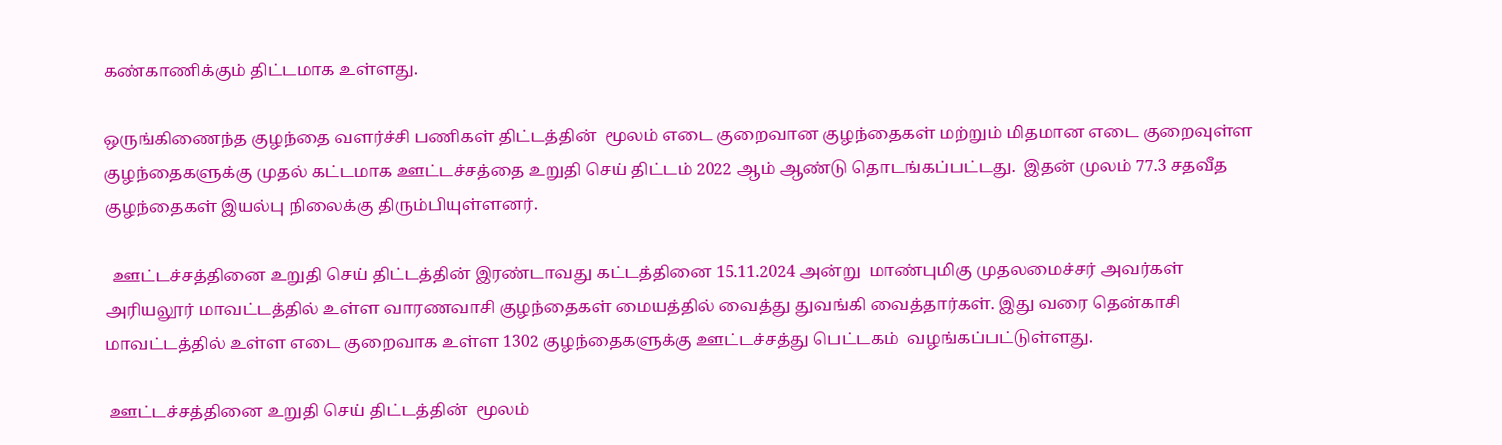கண்காணிக்கும் திட்டமாக உள்ளது.

ஒருங்கிணைந்த குழந்தை வளர்ச்சி பணிகள் திட்டத்தின்  மூலம் எடை குறைவான குழந்தைகள் மற்றும் மிதமான எடை குறைவுள்ள குழந்தைகளுக்கு முதல் கட்டமாக ஊட்டச்சத்தை உறுதி செய் திட்டம் 2022 ஆம் ஆண்டு தொடங்கப்பட்டது.  இதன் முலம் 77.3 சதவீத குழந்தைகள் இயல்பு நிலைக்கு திரும்பியுள்ளனர்.

  ஊட்டச்சத்தினை உறுதி செய் திட்டத்தின் இரண்டாவது கட்டத்தினை 15.11.2024 அன்று  மாண்புமிகு முதலமைச்சர் அவர்கள் அரியலூர் மாவட்டத்தில் உள்ள வாரணவாசி குழந்தைகள் மையத்தில் வைத்து துவங்கி வைத்தார்கள். இது வரை தென்காசி  மாவட்டத்தில் உள்ள எடை குறைவாக உள்ள 1302 குழந்தைகளுக்கு ஊட்டச்சத்து பெட்டகம்  வழங்கப்பட்டுள்ளது.

 ஊட்டச்சத்தினை உறுதி செய் திட்டத்தின்  மூலம்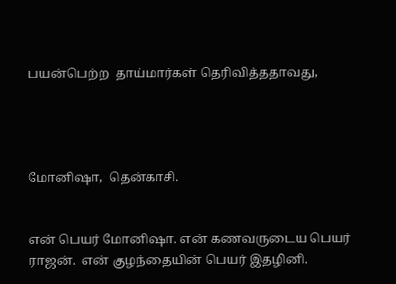பயன்பெற்ற  தாய்மார்கள் தெரிவித்ததாவது,




மோனிஷா,  தென்காசி.


என் பெயர் மோனிஷா. என் கணவருடைய பெயர் ராஜன்.  என் குழந்தையின் பெயர் இதழினி.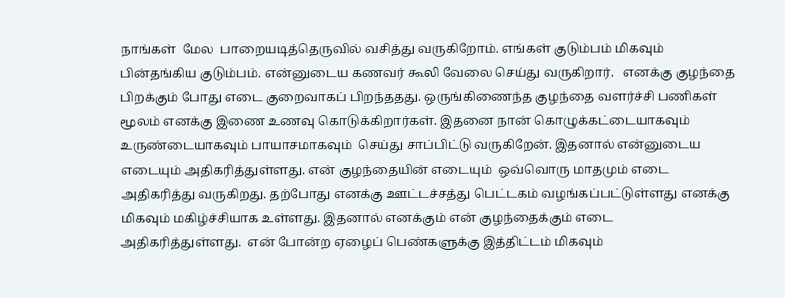நாங்கள்  மேல  பாறையடித்தெருவில் வசித்து வருகிறோம். எங்கள் குடும்பம் மிகவும் பின்தங்கிய குடும்பம். என்னுடைய கணவர் கூலி வேலை செய்து வருகிறார்.   எனக்கு குழந்தை பிறக்கும் போது எடை குறைவாகப் பிறந்ததது. ஒருங்கிணைந்த குழந்தை வளர்ச்சி பணிகள் மூலம் எனக்கு இணை உணவு கொடுக்கிறார்கள். இதனை நான் கொழுக்கட்டையாகவும்  உருண்டையாகவும் பாயாசமாகவும்  செய்து சாப்பிட்டு வருகிறேன். இதனால் என்னுடைய எடையும் அதிகரித்துள்ளது. என் குழந்தையின் எடையும்  ஒவ்வொரு மாதமும் எடை அதிகரித்து வருகிறது. தற்போது எனக்கு ஊட்டச்சத்து பெட்டகம் வழங்கப்பட்டுள்ளது எனக்கு மிகவும் மகிழ்ச்சியாக உள்ளது. இதனால் எனக்கும் என் குழந்தைக்கும் எடை அதிகரித்துள்ளது.  என் போன்ற ஏழைப் பெண்களுக்கு இத்திட்டம் மிகவும்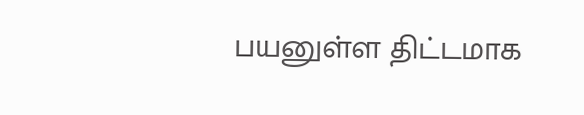பயனுள்ள திட்டமாக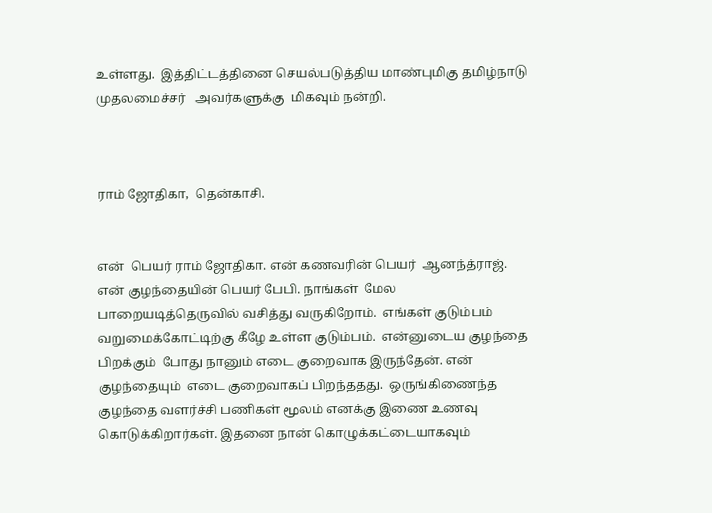உள்ளது.  இத்திட்டத்தினை செயல்படுத்திய மாண்புமிகு தமிழ்நாடு  முதலமைச்சர்   அவர்களுக்கு  மிகவும் நன்றி.



ராம் ஜோதிகா,  தென்காசி.


என்  பெயர் ராம் ஜோதிகா. என் கணவரின் பெயர்  ஆனந்த்ராஜ். என் குழந்தையின் பெயர் பேபி. நாங்கள்  மேல  பாறையடித்தெருவில் வசித்து வருகிறோம்.  எங்கள் குடும்பம் வறுமைக்கோட்டிற்கு கீழே உள்ள குடும்பம்.  என்னுடைய குழந்தை பிறக்கும்  போது நானும் எடை குறைவாக இருந்தேன். என் குழந்தையும்  எடை குறைவாகப் பிறந்ததது.  ஒருங்கிணைந்த குழந்தை வளர்ச்சி பணிகள் மூலம் எனக்கு இணை உணவு கொடுக்கிறார்கள். இதனை நான் கொழுக்கட்டையாகவும்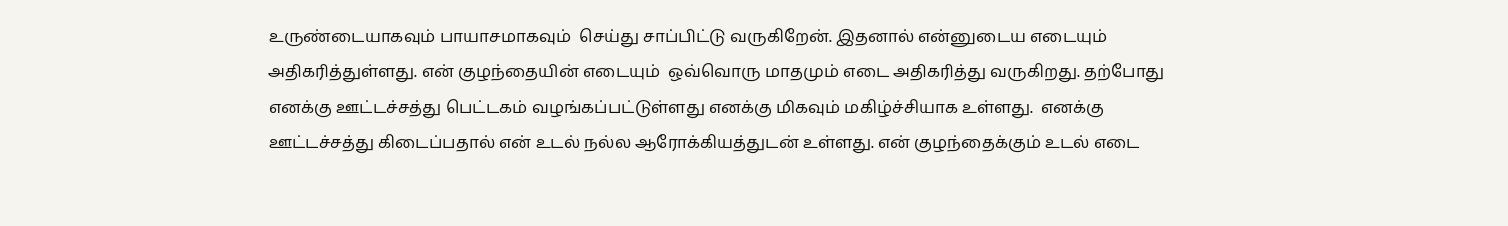உருண்டையாகவும் பாயாசமாகவும்  செய்து சாப்பிட்டு வருகிறேன். இதனால் என்னுடைய எடையும் அதிகரித்துள்ளது. என் குழந்தையின் எடையும்  ஒவ்வொரு மாதமும் எடை அதிகரித்து வருகிறது. தற்போது எனக்கு ஊட்டச்சத்து பெட்டகம் வழங்கப்பட்டுள்ளது எனக்கு மிகவும் மகிழ்ச்சியாக உள்ளது.  எனக்கு ஊட்டச்சத்து கிடைப்பதால் என் உடல் நல்ல ஆரோக்கியத்துடன் உள்ளது. என் குழந்தைக்கும் உடல் எடை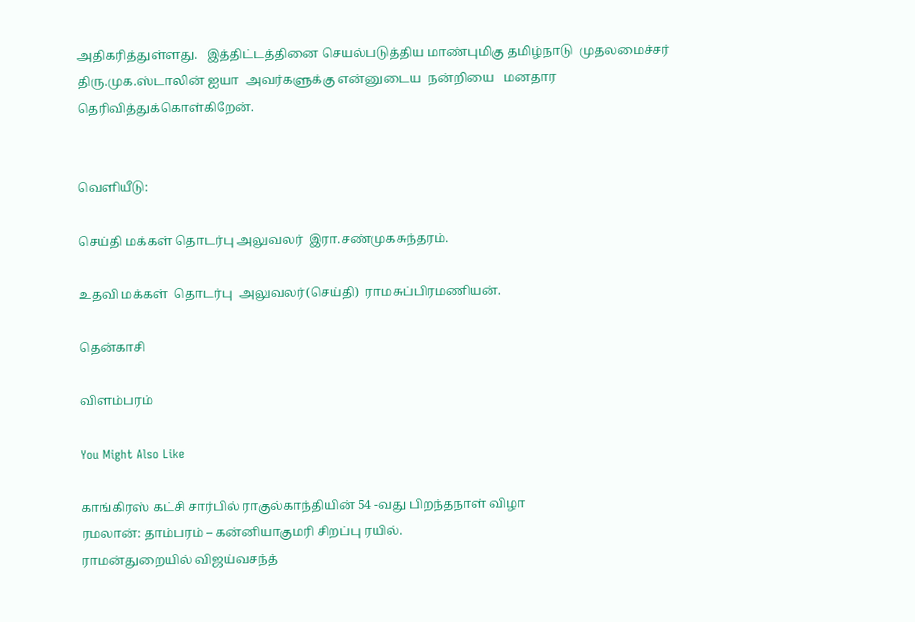அதிகரித்துள்ளது.   இத்திட்டத்தினை செயல்படுத்திய மாண்புமிகு தமிழ்நாடு  முதலமைச்சர் திரு.முக.ஸ்டாலின் ஐயா  அவர்களுக்கு என்னுடைய  நன்றியை   மனதார    தெரிவித்துக்கொள்கிறேன்.


வெளியீடு:

செய்தி மக்கள் தொடர்பு அலுவலர்  இரா.சண்முகசுந்தரம்.

உதவி மக்கள்  தொடர்பு  அலுவலர்(செய்தி)  ராமசுப்பிரமணியன்.

தென்காசி

விளம்பரம்

You Might Also Like

காங்கிரஸ் கட்சி சார்பில் ராகுல்காந்தியின் 54 -வது பிறந்தநாள் விழா
ரமலான்: தாம்பரம் – கன்னியாகுமரி சிறப்பு ரயில்.
ராமன்துறையில் விஜய்வசந்த்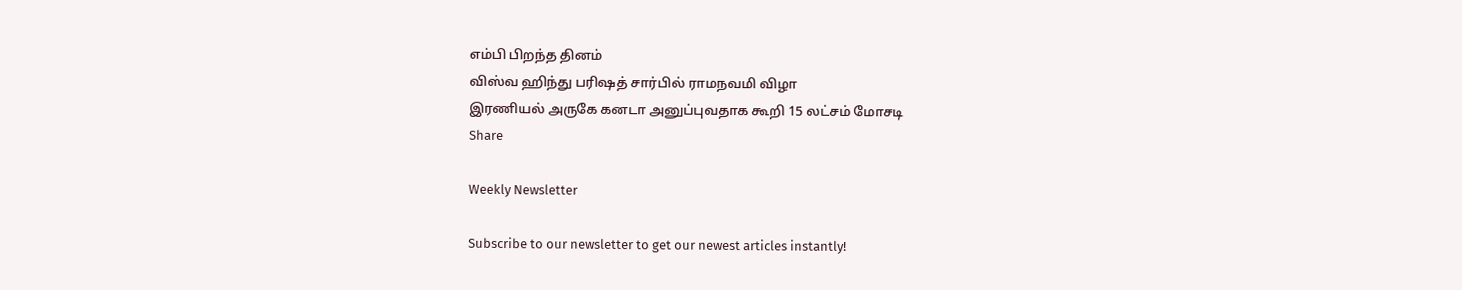எம்பி பிறந்த தினம்
விஸ்வ ஹிந்து பரிஷத் சார்பில் ராமநவமி விழா
இரணியல் அருகே கனடா அனுப்புவதாக கூறி 15 லட்சம் மோசடி
Share

Weekly Newsletter

Subscribe to our newsletter to get our newest articles instantly!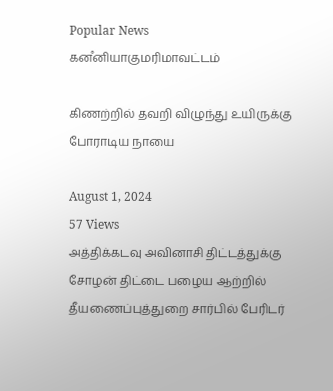Popular News
கனஂனியாகுமரிமாவட்டம்

கிணற்றில் தவறி விழுந்து உயிருக்கு போராடிய நாயை

August 1, 2024
57 Views
அத்திக்கடவு அவினாசி திட்டத்துக்கு
சோழன் திட்டை பழைய ஆற்றில் தீயணைப்புத்துறை சார்பில் பேரிடர்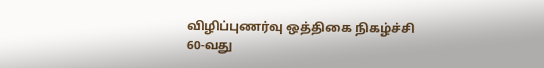விழிப்புணர்வு ஒத்திகை நிகழ்ச்சி
60-வது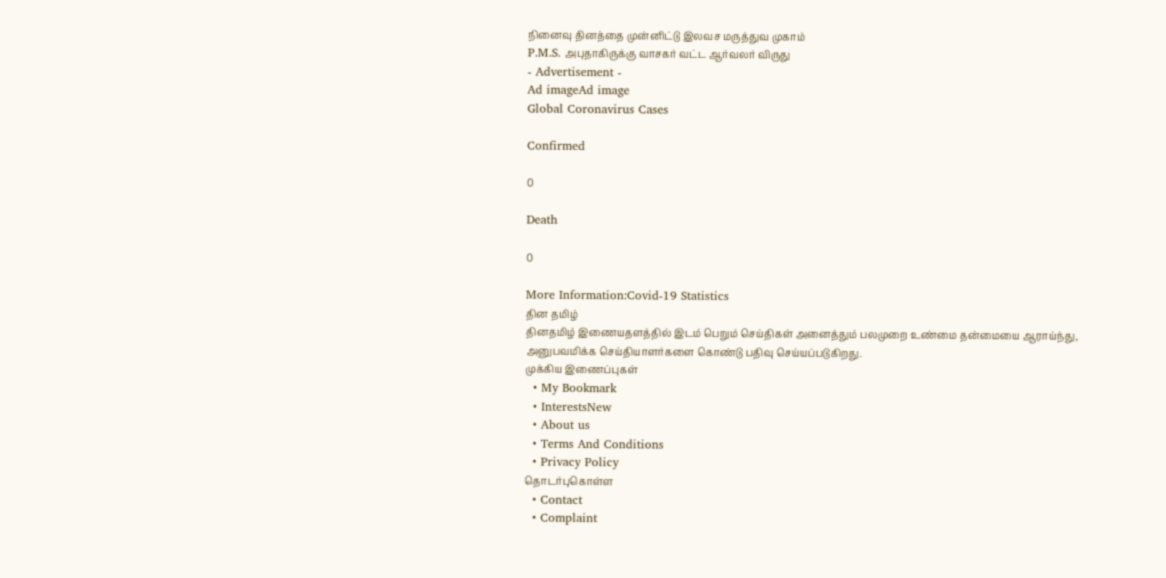நினைவு தினத்தை முன்னிட்டு இலவச மருத்துவ முகாம்
P.M.S. அபுதாகிருக்கு வாசகர் வட்ட ஆர்வலர் விருது
- Advertisement -
Ad imageAd image
Global Coronavirus Cases

Confirmed

0

Death

0

More Information:Covid-19 Statistics
தின தமிழ்
தினதமிழ் இணையதளத்தில் இடம் பெறும் செய்திகள் அனைத்தும் பலமுறை உண்மை தன்மையை ஆராய்ந்து, அனுபவமிக்க செய்தியாளர்களை கொண்டு பதிவு செய்யப்படுகிறது.
முக்கிய இணைப்புகள்
  • My Bookmark
  • InterestsNew
  • About us
  • Terms And Conditions
  • Privacy Policy
தொடர்புகொள்ள
  • Contact
  • Complaint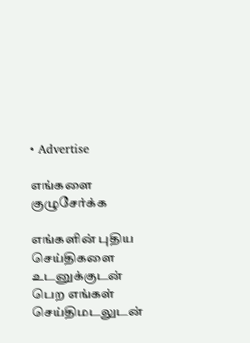• Advertise

எங்களை குழுசேர்க்க

எங்களின் புதிய செய்திகளை உடனுக்குடன் பெற எங்கள் செய்திமடலுடன்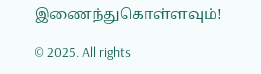இணைந்துகொள்ளவும்!

© 2025. All rights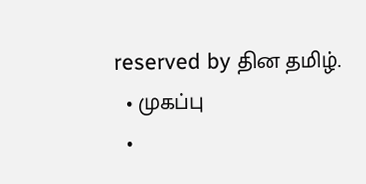reserved by தின தமிழ்.
  • முகப்பு
  •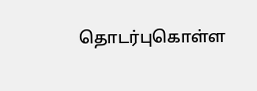தொடர்புகொள்ள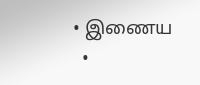• இணைய
  •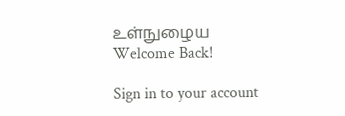உள்நுழைய
Welcome Back!

Sign in to your account